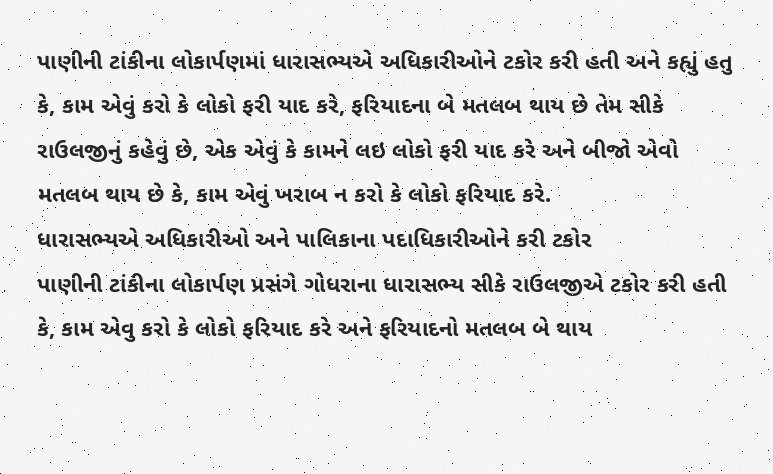પાણીની ટાંકીના લોકાર્પણમાં ધારાસભ્યએ અધિકારીઓને ટકોર કરી હતી અને કહ્યું હતુ કે, કામ એવું કરો કે લોકો ફરી યાદ કરે, ફરિયાદના બે મતલબ થાય છે તેમ સીકે રાઉલજીનું કહેવું છે, એક એવું કે કામને લઇ લોકો ફરી યાદ કરે અને બીજો એવો મતલબ થાય છે કે, કામ એવું ખરાબ ન કરો કે લોકો ફરિયાદ કરે.
ધારાસભ્યએ અધિકારીઓ અને પાલિકાના પદાધિકારીઓને કરી ટકોર
પાણીની ટાંકીના લોકાર્પણ પ્રસંગે ગોધરાના ધારાસભ્ય સીકે રાઉલજીએ ટકોર કરી હતી કે, કામ એવુ કરો કે લોકો ફરિયાદ કરે અને ફરિયાદનો મતલબ બે થાય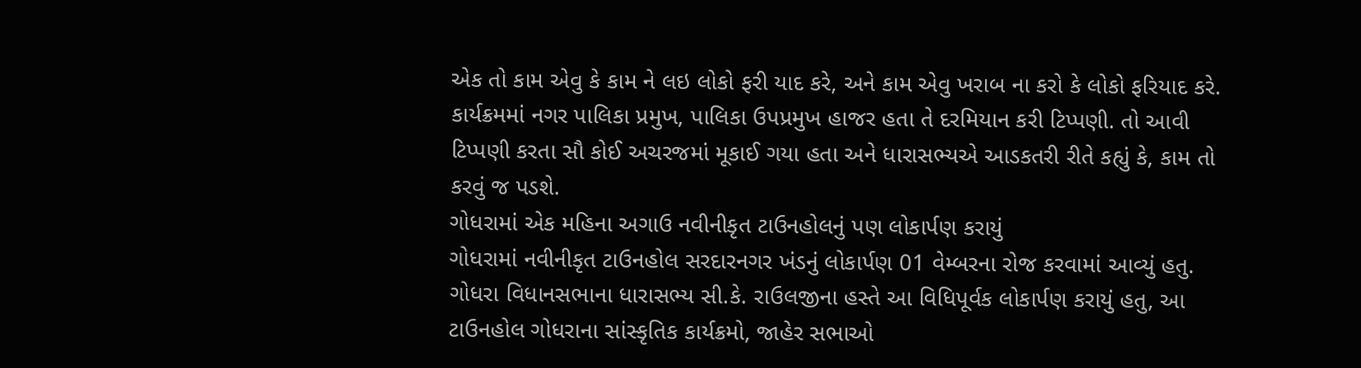એક તો કામ એવુ કે કામ ને લઇ લોકો ફરી યાદ કરે, અને કામ એવુ ખરાબ ના કરો કે લોકો ફરિયાદ કરે. કાર્યક્રમમાં નગર પાલિકા પ્રમુખ, પાલિકા ઉપપ્રમુખ હાજર હતા તે દરમિયાન કરી ટિપ્પણી. તો આવી ટિપ્પણી કરતા સૌ કોઈ અચરજમાં મૂકાઈ ગયા હતા અને ધારાસભ્યએ આડકતરી રીતે કહ્યું કે, કામ તો કરવું જ પડશે.
ગોધરામાં એક મહિના અગાઉ નવીનીકૃત ટાઉનહોલનું પણ લોકાર્પણ કરાયું
ગોધરામાં નવીનીકૃત ટાઉનહોલ સરદારનગર ખંડનું લોકાર્પણ 01 વેમ્બરના રોજ કરવામાં આવ્યું હતુ. ગોધરા વિધાનસભાના ધારાસભ્ય સી.કે. રાઉલજીના હસ્તે આ વિધિપૂર્વક લોકાર્પણ કરાયું હતુ, આ ટાઉનહોલ ગોધરાના સાંસ્કૃતિક કાર્યક્રમો, જાહેર સભાઓ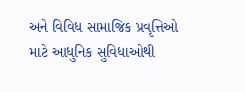અને વિવિધ સામાજિક પ્રવૃત્તિઓ માટે આધુનિક સુવિધાઓથી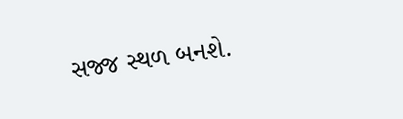સજ્જ સ્થળ બનશે.